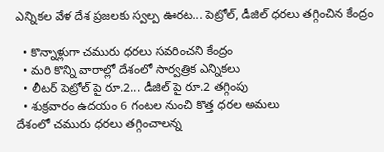ఎన్నికల వేళ దేశ ప్రజలకు స్వల్ప ఊరట... పెట్రోల్, డీజిల్ ధరలు తగ్గించిన కేంద్రం

  • కొన్నాళ్లుగా చమురు ధరలు సవరించని కేంద్రం
  • మరి కొన్ని వారాల్లో దేశంలో సార్వత్రిక ఎన్నికలు
  • లీటర్ పెట్రోల్ పై రూ.2... డీజిల్ పై రూ.2 తగ్గింపు
  • శుక్రవారం ఉదయం 6 గంటల నుంచి కొత్త ధరల అమలు
దేశంలో చమురు ధరలు తగ్గించాలన్న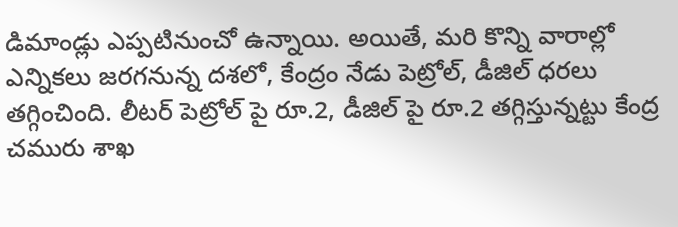డిమాండ్లు ఎప్పటినుంచో ఉన్నాయి. అయితే, మరి కొన్ని వారాల్లో ఎన్నికలు జరగనున్న దశలో, కేంద్రం నేడు పెట్రోల్, డీజిల్ ధరలు తగ్గించింది. లీటర్ పెట్రోల్ పై రూ.2, డీజిల్ పై రూ.2 తగ్గిస్తున్నట్టు కేంద్ర చమురు శాఖ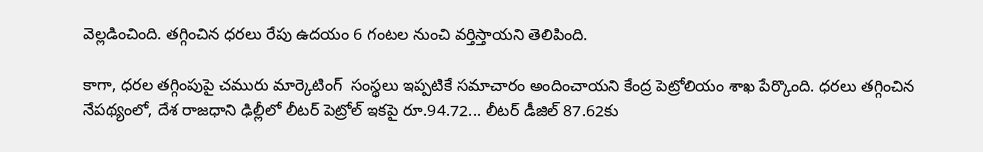వెల్లడించింది. తగ్గించిన ధరలు రేపు ఉదయం 6 గంటల నుంచి వర్తిస్తాయని తెలిపింది.

కాగా, ధరల తగ్గింపుపై చమురు మార్కెటింగ్  సంస్థలు ఇప్పటికే సమాచారం అందించాయని కేంద్ర పెట్రోలియం శాఖ పేర్కొంది. ధరలు తగ్గించిన నేపథ్యంలో, దేశ రాజధాని ఢిల్లీలో లీటర్ పెట్రోల్ ఇకపై రూ.94.72... లీటర్ డీజిల్ 87.62కు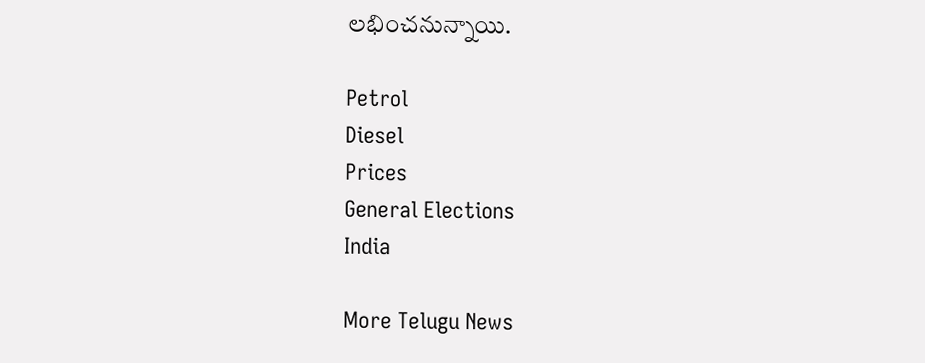లభించనున్నాయి.

Petrol
Diesel
Prices
General Elections
India

More Telugu News